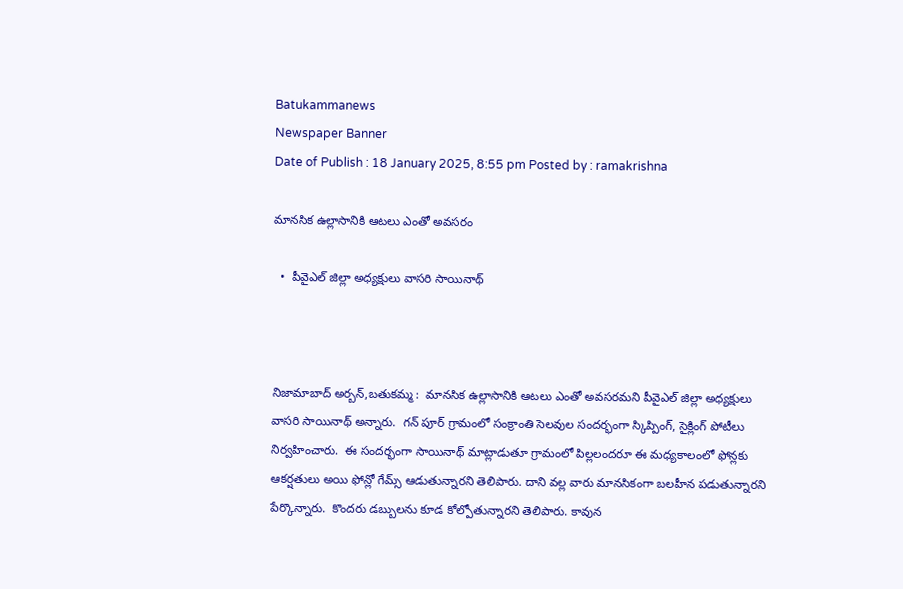Batukammanews
Newspaper Banner
Date of Publish : 18 January 2025, 8:55 pm Posted by : ramakrishna

మానసిక ఉల్లాసానికి ఆటలు ఎంతో అవసరం

  •  పీవైఎల్ జిల్లా అధ్యక్షులు వాసరి సాయినాథ్



నిజామాబాద్ అర్బన్,బతుకమ్మ :  మానసిక ఉల్లాసానికి ఆటలు ఎంతో అవసరమని పీవైఎల్ జిల్లా అధ్యక్షులు వాసరి సాయినాథ్ అన్నారు.  గన్ పూర్ గ్రామంలో సంక్రాంతి సెలవుల సందర్భంగా స్కిప్పింగ్, సైక్లింగ్ పోటీలు నిర్వహించారు.  ఈ సందర్భంగా సాయినాథ్ మాట్లాడుతూ గ్రామంలో పిల్లలందరూ ఈ మధ్యకాలంలో ఫోన్లకు ఆకర్షతులు అయి ఫోన్లో గేమ్స్ ఆడుతున్నారని తెలిపారు. దాని వల్ల వారు మానసికంగా బలహీన పడుతున్నారని పేర్కొన్నారు.  కొందరు డబ్బులను కూడ కోల్పోతున్నారని తెలిపారు. కావున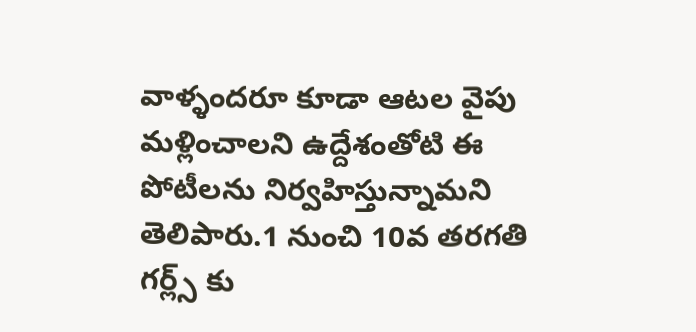వాళ్ళందరూ కూడా ఆటల వైపు మళ్లించాలని ఉద్దేశంతోటి ఈ పోటీలను నిర్వహిస్తున్నామని తెలిపారు.1 నుంచి 10వ తరగతి గర్ల్స్ కు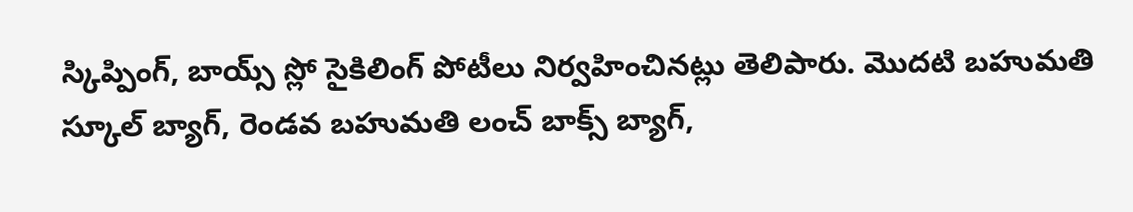స్కిప్పింగ్, బాయ్స్ స్లో సైకిలింగ్ పోటీలు నిర్వహించినట్లు తెలిపారు. మొదటి బహుమతి స్కూల్ బ్యాగ్, రెండవ బహుమతి లంచ్ బాక్స్ బ్యాగ్,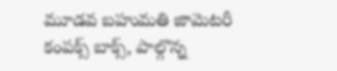మూడవ బహుమతి జామెటరీ కంపక్స్ బాక్స్, పాల్గొన్న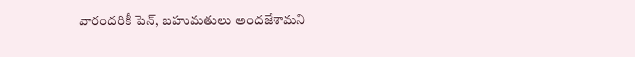వారందరికీ పెన్, బహుమతులు అందజేశామని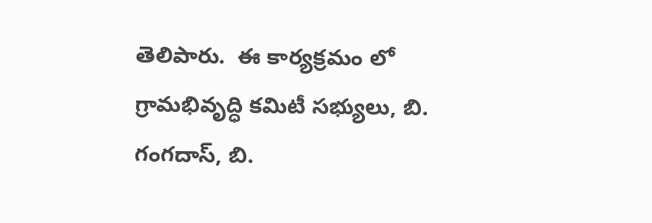తెలిపారు.  ఈ కార్యక్రమం లో గ్రామభివృద్ధి కమిటీ సభ్యులు, బి. గంగదాస్, బి.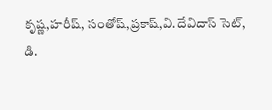కృష్ణ,హరీష్, సంతోష్,ప్రకాష్,వి.దేవిదాస్ సెట్, డి.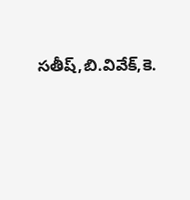సతీష్,బి.వివేక్,కె.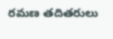రమణ తదితరులు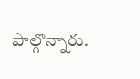పాల్గొన్నారు.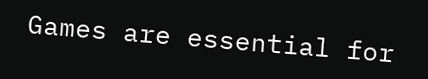Games are essential for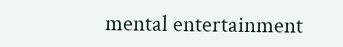mental entertainment